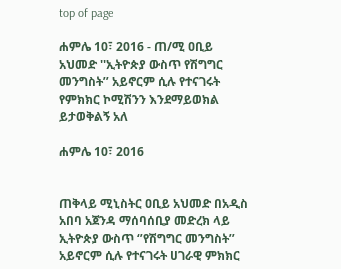top of page

ሐምሌ 10፣ 2016 - ጠ/ሚ ዐቢይ አህመድ ''ኢትዮጵያ ውስጥ የሽግግር መንግስት’’ አይኖርም ሲሉ የተናገሩት የምክክር ኮሚሽንን እንደማይወክል ይታወቅልኝ አለ

ሐምሌ 10፣ 2016


ጠቅላይ ሚኒስትር ዐቢይ አህመድ በአዲስ አበባ አጀንዳ ማሰባሰቢያ መድረክ ላይ ኢትዮጵያ ውስጥ ‘’የሽግግር መንግስት’’ አይኖርም ሲሉ የተናገሩት ሀገራዊ ምክክር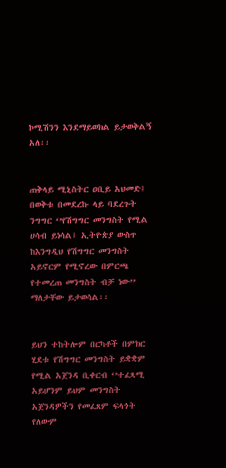ኮሚሽንን እንደማይወክል ይታወቅልኝ አለ፡፡


ጠቅላይ ሚኒስትር ዐቢይ አህመድ፤ በወቅቱ በመደረኩ ላይ ባደረጉት ንግግር ‘’የሽግግር መንግስት የሚል ሀሳብ ይነሳል፤ ኢትዮጵያ ውስጥ ከእንግዲህ የሽግግር መንግስት አይኖርም የሚኖረው በምርጫ የተመረጠ መንግስት ብቻ ነው’’ ማለታቸው ይታወሳል፡፡


ይህን ተከትሎም በርካቶች በምክር ሂደቱ የሽግግር መንግስት ይቋቋም የሚል አጀንዳ ቢቀርብ ‘’ተፈጻሚ አይሆንም ይህም መንግስት አጀንዳዎችን የመፈጸም ፍላጎት የለውም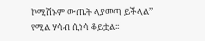ኮሚሽኑም ውጤት ላያመጣ ይችላል’’ የሚል ሃሳብ ሲነሳ ቆይቷል፡፡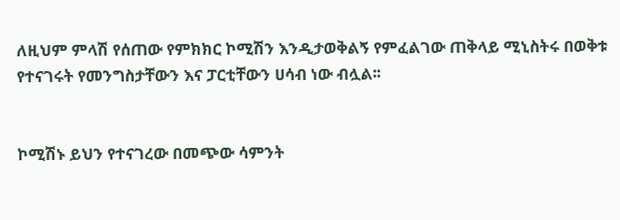ለዚህም ምላሽ የሰጠው የምክክር ኮሚሽን እንዲታወቅልኝ የምፈልገው ጠቅላይ ሚኒስትሩ በወቅቱ የተናገሩት የመንግስታቸውን እና ፓርቲቸውን ሀሳብ ነው ብሏል፡፡


ኮሚሽኑ ይህን የተናገረው በመጭው ሳምንት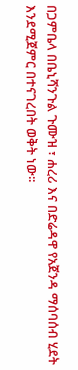በጋምቤላ በቤኒሻንጉል ጉሙዝ ፣ ሐረሪ እና በድሬዳዋ የአጀንዳ ማሰባሰብ ሂደት እንደሚጀምር በተናገረበት ወቅት ነው፡፡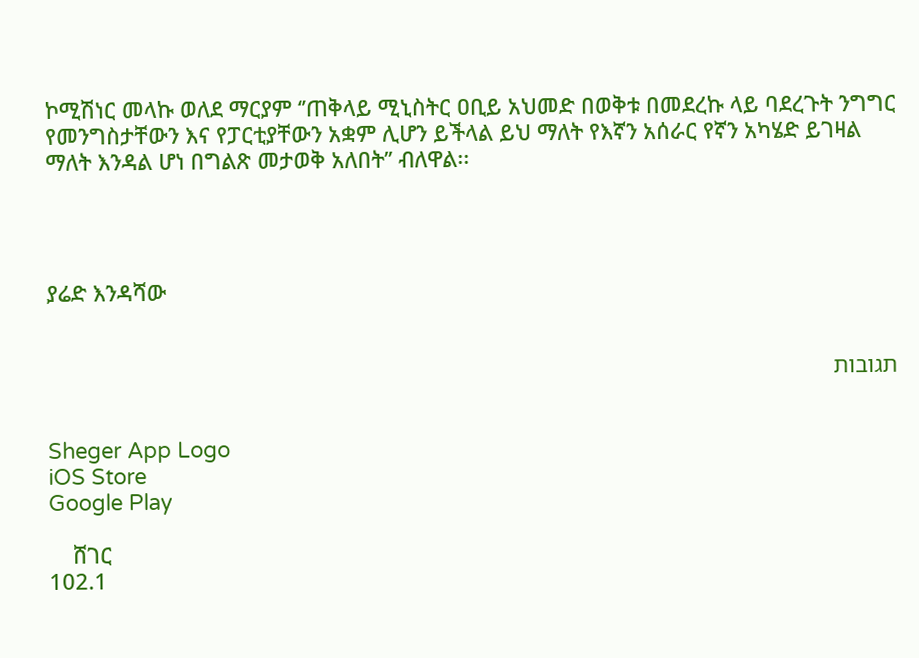ኮሚሽነር መላኩ ወለደ ማርያም ‘’ጠቅላይ ሚኒስትር ዐቢይ አህመድ በወቅቱ በመደረኩ ላይ ባደረጉት ንግግር የመንግስታቸውን እና የፓርቲያቸውን አቋም ሊሆን ይችላል ይህ ማለት የእኛን አሰራር የኛን አካሄድ ይገዛል ማለት እንዳል ሆነ በግልጽ መታወቅ አለበት’’ ብለዋል፡፡




ያሬድ እንዳሻው


תגובות


Sheger App Logo
iOS Store
Google Play

    ሸገር
102.1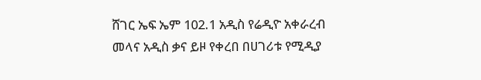ሸገር ኤፍ ኤም 102.1 አዲስ የሬዲዮ አቀራረብ መላና አዲስ ቃና ይዞ የቀረበ በሀገሪቱ የሚዲያ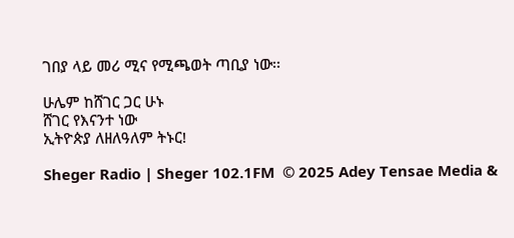ገበያ ላይ መሪ ሚና የሚጫወት ጣቢያ ነው፡፡

ሁሌም ከሸገር ጋር ሁኑ
ሸገር የእናንተ ነው
ኢትዮጵያ ለዘለዓለም ትኑር!

Sheger Radio | Sheger 102.1FM  © 2025 Adey Tensae Media &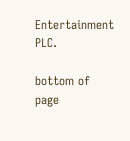Entertainment PLC.

bottom of page